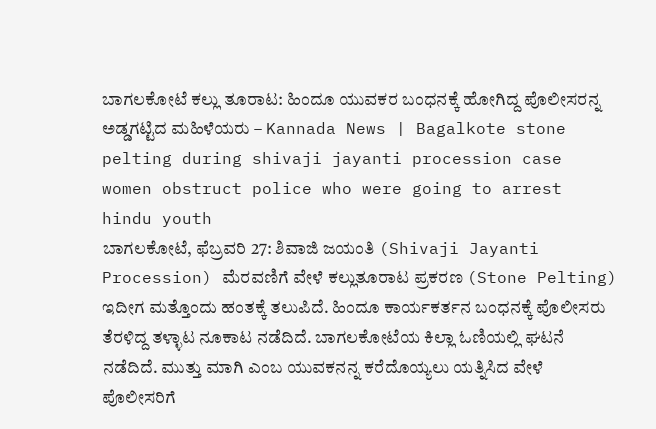ಬಾಗಲಕೋಟೆ ಕಲ್ಲು ತೂರಾಟ: ಹಿಂದೂ ಯುವಕರ ಬಂಧನಕ್ಕೆ ಹೋಗಿದ್ದ ಪೊಲೀಸರನ್ನ ಅಡ್ಡಗಟ್ಟಿದ ಮಹಿಳೆಯರು – Kannada News | Bagalkote stone pelting during shivaji jayanti procession case women obstruct police who were going to arrest hindu youth
ಬಾಗಲಕೋಟೆ, ಫೆಬ್ರವರಿ 27: ಶಿವಾಜಿ ಜಯಂತಿ (Shivaji Jayanti Procession) ಮೆರವಣಿಗೆ ವೇಳೆ ಕಲ್ಲುತೂರಾಟ ಪ್ರಕರಣ (Stone Pelting) ಇದೀಗ ಮತ್ತೊಂದು ಹಂತಕ್ಕೆ ತಲುಪಿದೆ. ಹಿಂದೂ ಕಾರ್ಯಕರ್ತನ ಬಂಧನಕ್ಕೆ ಪೊಲೀಸರು ತೆರಳಿದ್ದ ತಳ್ಳಾಟ ನೂಕಾಟ ನಡೆದಿದೆ. ಬಾಗಲಕೋಟೆಯ ಕಿಲ್ಲಾ ಓಣಿಯಲ್ಲಿ ಘಟನೆ ನಡೆದಿದೆ. ಮುತ್ತು ಮಾಗಿ ಎಂಬ ಯುವಕನನ್ನ ಕರೆದೊಯ್ಯಲು ಯತ್ನಿಸಿದ ವೇಳೆ ಪೊಲೀಸರಿಗೆ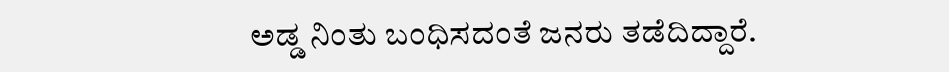ಅಡ್ಡ ನಿಂತು ಬಂಧಿಸದಂತೆ ಜನರು ತಡೆದಿದ್ದಾರೆ.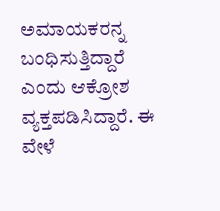ಅಮಾಯಕರನ್ನ ಬಂಧಿಸುತ್ತಿದ್ದಾರೆ ಎಂದು ಆಕ್ರೋಶ ವ್ಯಕ್ತಪಡಿಸಿದ್ದಾರೆ. ಈ ವೇಳೆ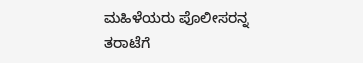ಮಹಿಳೆಯರು ಪೊಲೀಸರನ್ನ ತರಾಟೆಗೆ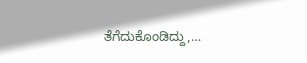ತೆಗೆದುಕೊಂಡಿದ್ದು,…